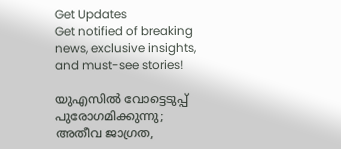Get Updates
Get notified of breaking news, exclusive insights, and must-see stories!

യുഎസിൽ വോട്ടെടുപ്പ് പുരോഗമിക്കുന്നു; അതീവ ജാഗ്രത,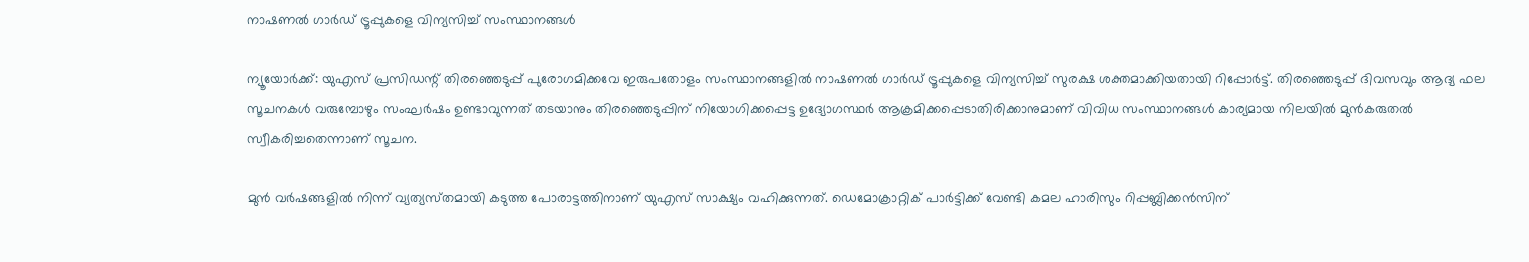നാഷണൽ ഗാർഡ് ട്രൂപ്പുകളെ വിന്യസിച്ച് സംസ്ഥാനങ്ങൾ

ന്യൂയോർക്ക്: യുഎസ് പ്രസിഡന്റ് തിരഞ്ഞെടുപ്പ് പുരോഗമിക്കവേ ഇരുപതോളം സംസ്ഥാനങ്ങളിൽ നാഷണൽ ഗാർഡ് ട്രൂപ്പുകളെ വിന്യസിച്ച് സുരക്ഷ ശക്തമാക്കിയതായി റിപ്പോർട്ട്. തിരഞ്ഞെടുപ്പ് ദിവസവും ആദ്യ ഫല സൂചനകൾ വരുമ്പോഴും സംഘർഷം ഉണ്ടാവുന്നത് തടയാനും തിരഞ്ഞെടുപ്പിന് നിയോഗിക്കപ്പെട്ട ഉദ്യോഗസ്ഥർ ആക്രമിക്കപ്പെടാതിരിക്കാനുമാണ് വിവിധ സംസ്ഥാനങ്ങൾ കാര്യമായ നിലയിൽ മുൻകരുതൽ സ്വീകരിച്ചതെന്നാണ് സൂചന.

മുൻ വർഷങ്ങളിൽ നിന്ന് വ്യത്യസ്‌തമായി കടുത്ത പോരാട്ടത്തിനാണ് യുഎസ് സാക്ഷ്യം വഹിക്കുന്നത്. ഡെമോക്രാറ്റിക് പാർട്ടിക്ക് വേണ്ടി കമല ഹാരിസും റിപ്പബ്ലിക്കൻസിന്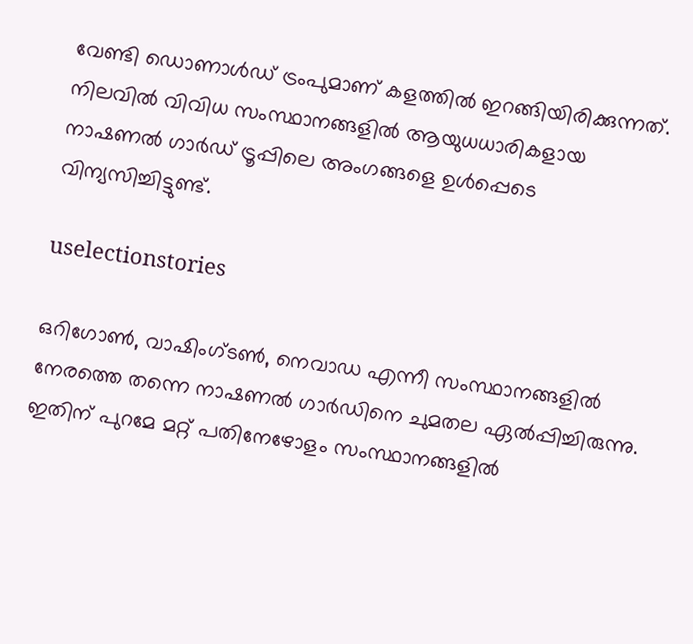വേണ്ടി ഡൊണാൾഡ് ട്രംപുമാണ് കളത്തിൽ ഇറങ്ങിയിരിക്കുന്നത്. നിലവിൽ വിവിധ സംസ്ഥാനങ്ങളിൽ ആയുധധാരികളായ നാഷണൽ ഗാർഡ് ട്രൂപ്പിലെ അംഗങ്ങളെ ഉൾപ്പെടെ വിന്യസിച്ചിട്ടുണ്ട്.

uselectionstories

ഒറിഗോൺ, വാഷിംഗ്‌ടൺ, നെവാഡ എന്നീ സംസ്ഥാനങ്ങളിൽ നേരത്തെ തന്നെ നാഷണൽ ഗാർഡിനെ ചുമതല ഏൽപ്പിച്ചിരുന്നു. ഇതിന് പുറമേ മറ്റ് പതിനേഴോളം സംസ്ഥാനങ്ങളിൽ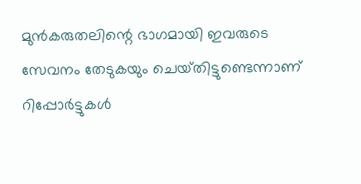മുൻകരുതലിന്റെ ഭാഗമായി ഇവരുടെ സേവനം തേടുകയും ചെയ്‌തിട്ടുണ്ടെന്നാണ് റിപ്പോർട്ടുകൾ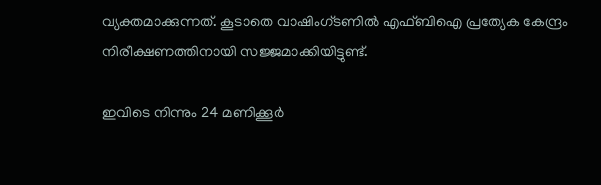വ്യക്തമാക്കുന്നത്. കൂടാതെ വാഷിംഗ്‌ടണിൽ എഫ്‌ബിഐ പ്രത്യേക കേന്ദ്രം നിരീക്ഷണത്തിനായി സജ്ജമാക്കിയിട്ടുണ്ട്.

ഇവിടെ നിന്നും 24 മണിക്കൂർ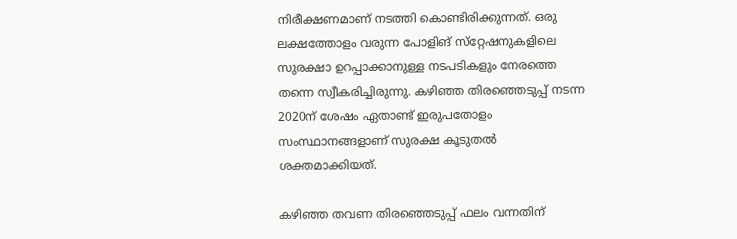നിരീക്ഷണമാണ് നടത്തി കൊണ്ടിരിക്കുന്നത്. ഒരു ലക്ഷത്തോളം വരുന്ന പോളിങ് സ്‌റ്റേഷനുകളിലെ സുരക്ഷാ ഉറപ്പാക്കാനുള്ള നടപടികളും നേരത്തെ തന്നെ സ്വീകരിച്ചിരുന്നു. കഴിഞ്ഞ തിരഞ്ഞെടുപ്പ് നടന്ന 2020ന് ശേഷം ഏതാണ്ട് ഇരുപതോളം സംസ്ഥാനങ്ങളാണ് സുരക്ഷ കൂടുതൽ ശക്തമാക്കിയത്.

കഴിഞ്ഞ തവണ തിരഞ്ഞെടുപ്പ് ഫലം വന്നതിന്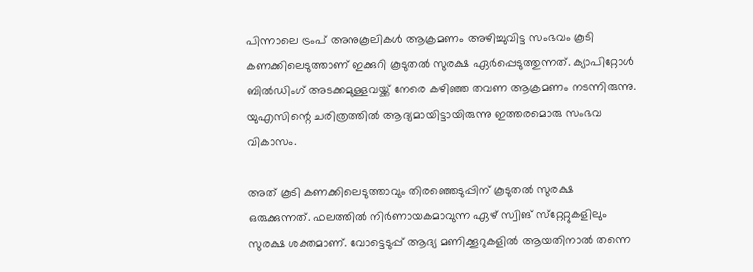പിന്നാലെ ട്രംപ് അനുകൂലികൾ ആക്രമണം അഴിച്ചുവിട്ട സംഭവം കൂടി കണക്കിലെടുത്താണ് ഇക്കുറി കൂടുതൽ സുരക്ഷ ഏർപ്പെടുത്തുന്നത്. ക്യാപിറ്റോൾ ബിൽഡിംഗ് അടക്കമുള്ളവയ്ക്ക് നേരെ കഴിഞ്ഞ തവണ ആക്രമണം നടന്നിരുന്നു. യുഎസിന്റെ ചരിത്രത്തിൽ ആദ്യമായിട്ടായിരുന്നു ഇത്തരമൊരു സംഭവ വികാസം.

അത് കൂടി കണക്കിലെടുത്താവും തിരഞ്ഞെടുപ്പിന് കൂടുതൽ സുരക്ഷ ഒരുക്കുന്നത്. ഫലത്തിൽ നിർണായകമാവുന്ന ഏഴ് സ്വിങ് സ്‌റ്റേറ്റുകളിലും സുരക്ഷ ശക്തമാണ്. വോട്ടെടുപ്പ് ആദ്യ മണിക്കൂറുകളിൽ ആയതിനാൽ തന്നെ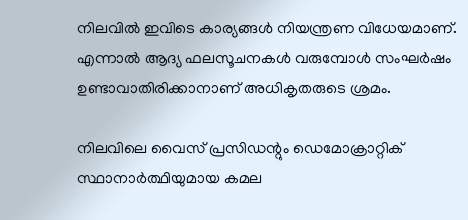നിലവിൽ ഇവിടെ കാര്യങ്ങൾ നിയന്ത്രണ വിധേയമാണ്. എന്നാൽ ആദ്യ ഫലസൂചനകൾ വരുമ്പോൾ സംഘർഷം ഉണ്ടാവാതിരിക്കാനാണ് അധികൃതരുടെ ശ്രമം.

നിലവിലെ വൈസ് പ്രസിഡന്റും ഡെമോക്രാറ്റിക് സ്ഥാനാർത്ഥിയുമായ കമല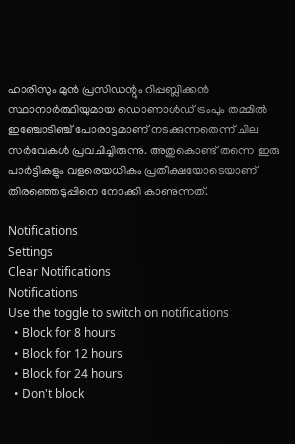ഹാരിസും മുൻ പ്രസിഡന്റും റിപ്പബ്ലിക്കൻ സ്ഥാനാർത്ഥിയുമായ ഡൊണാൾഡ് ട്രംപും തമ്മിൽ ഇഞ്ചോടിഞ്ച് പോരാട്ടമാണ് നടക്കുന്നതെന്ന് ചില സർവേകൾ പ്രവചിച്ചിരുന്നു. അതുകൊണ്ട് തന്നെ ഇരു പാർട്ടികളും വളരെയധികം പ്രതീക്ഷയോടെയാണ് തിരഞ്ഞെടുപ്പിനെ നോക്കി കാണുന്നത്.

Notifications
Settings
Clear Notifications
Notifications
Use the toggle to switch on notifications
  • Block for 8 hours
  • Block for 12 hours
  • Block for 24 hours
  • Don't block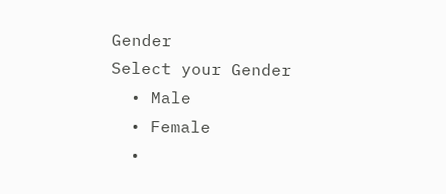Gender
Select your Gender
  • Male
  • Female
  •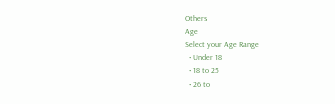Others
Age
Select your Age Range
  • Under 18
  • 18 to 25
  • 26 to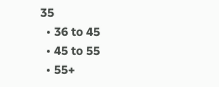35
  • 36 to 45
  • 45 to 55
  • 55+